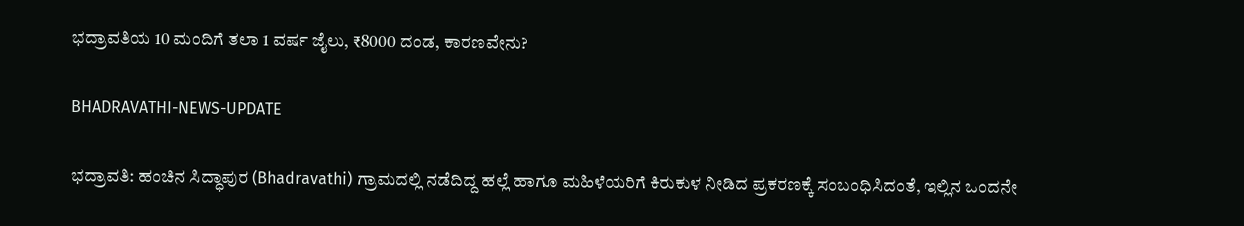ಭದ್ರಾವತಿಯ 10 ಮಂದಿಗೆ ತಲಾ 1 ವರ್ಷ ಜೈಲು, ₹8000 ದಂಡ, ಕಾರಣವೇನು?

BHADRAVATHI-NEWS-UPDATE

ಭದ್ರಾವತಿ: ಹಂಚಿನ ಸಿದ್ಧಾಪುರ (Bhadravathi) ಗ್ರಾಮದಲ್ಲಿ ನಡೆದಿದ್ದ ಹಲ್ಲೆ ಹಾಗೂ ಮಹಿಳೆಯರಿಗೆ ಕಿರುಕುಳ ನೀಡಿದ ಪ್ರಕರಣಕ್ಕೆ ಸಂಬಂಧಿಸಿದಂತೆ, ಇಲ್ಲಿನ ಒಂದನೇ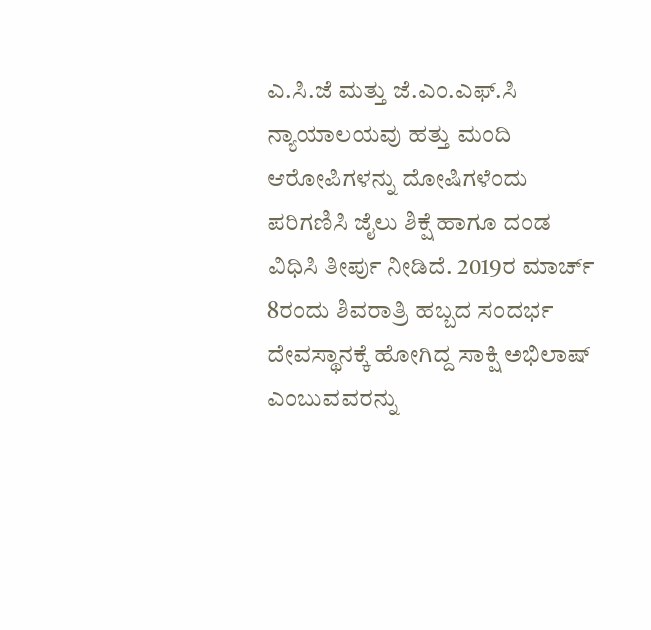ಎ.ಸಿ.ಜೆ ಮತ್ತು ಜೆ.ಎಂ.ಎಫ್.ಸಿ ನ್ಯಾಯಾಲಯವು ಹತ್ತು ಮಂದಿ ಆರೋಪಿಗಳನ್ನು ದೋಷಿಗಳೆಂದು ಪರಿಗಣಿಸಿ ಜೈಲು ಶಿಕ್ಷೆ ಹಾಗೂ ದಂಡ ವಿಧಿಸಿ ತೀರ್ಪು ನೀಡಿದೆ. 2019ರ ಮಾರ್ಚ್‌ 8ರಂದು ಶಿವರಾತ್ರಿ ಹಬ್ಬದ ಸಂದರ್ಭ ದೇವಸ್ಥಾನಕ್ಕೆ ಹೋಗಿದ್ದ ಸಾಕ್ಷಿ ಅಭಿಲಾಷ್ ಎಂಬುವವರನ್ನು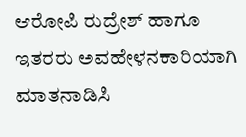ಆರೋಪಿ ರುದ್ರೇಶ್ ಹಾಗೂ ಇತರರು ಅವಹೇಳನಕಾರಿಯಾಗಿ ಮಾತನಾಡಿಸಿ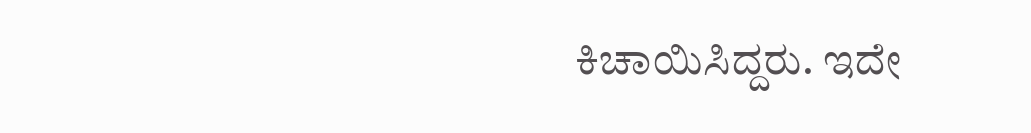ಕಿಚಾಯಿಸಿದ್ದರು. ಇದೇ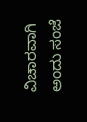ವಿಚಾರವಾಗಿ ಅಂದು ಸಂಜೆ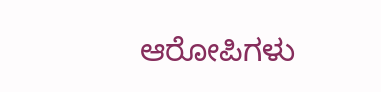ಆರೋಪಿಗಳು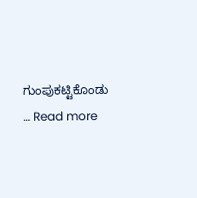ಗುಂಪುಕಟ್ಟಿಕೊಂಡು … Read more